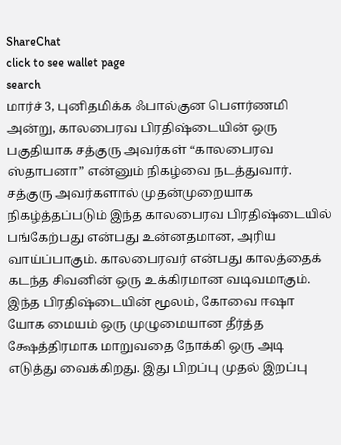ShareChat
click to see wallet page
search
மார்ச் 3, புனிதமிக்க ஃபால்குன பௌர்ணமி அன்று, காலபைரவ பிரதிஷ்டையின் ஒரு பகுதியாக சத்குரு அவர்கள் “காலபைரவ ஸ்தாபனா” என்னும் நிகழ்வை நடத்துவார். சத்குரு அவர்களால் முதன்முறையாக நிகழ்த்தப்படும் இந்த காலபைரவ பிரதிஷ்டையில் பங்கேற்பது என்பது உன்னதமான, அரிய வாய்ப்பாகும். காலபைரவர் என்பது காலத்தைக் கடந்த சிவனின் ஒரு உக்கிரமான வடிவமாகும். இந்த பிரதிஷ்டையின் மூலம், கோவை ஈஷா யோக மையம் ஒரு முழுமையான தீர்த்த க்ஷேத்திரமாக மாறுவதை நோக்கி ஒரு அடி எடுத்து வைக்கிறது. இது பிறப்பு முதல் இறப்பு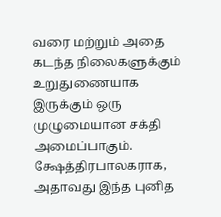வரை மற்றும் அதை கடந்த நிலைகளுக்கும் உறுதுணையாக இருக்கும் ஒரு முழுமையான சக்தி அமைப்பாகும். க்ஷேத்திரபாலகராக, அதாவது இந்த புனித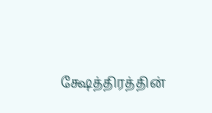க்ஷேத்திரத்தின்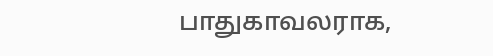பாதுகாவலராக,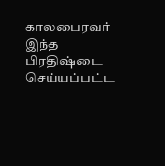காலபைரவர் இந்த பிரதிஷ்டை செய்யப்பட்ட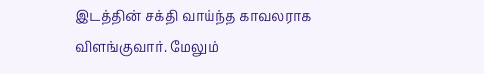இடத்தின் சக்தி வாய்ந்த காவலராக விளங்குவார். மேலும்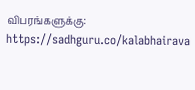விபரங்களுக்கு: https://sadhguru.co/kalabhairava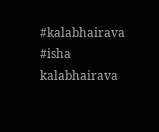#kalabhairava #isha
kalabhairava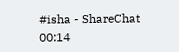#isha - ShareChat
00:14